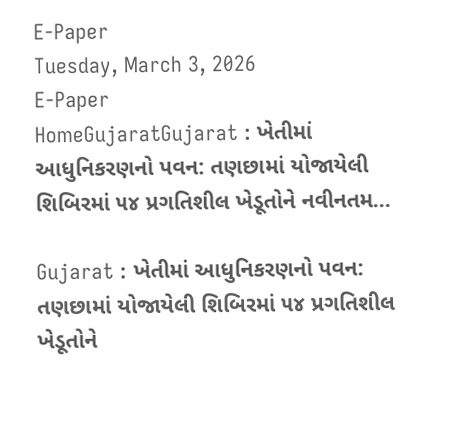E-Paper
Tuesday, March 3, 2026
E-Paper
HomeGujaratGujarat : ખેતીમાં આધુનિકરણનો પવન: તણછામાં યોજાયેલી શિબિરમાં ૫૪ પ્રગતિશીલ ખેડૂતોને નવીનતમ...

Gujarat : ખેતીમાં આધુનિકરણનો પવન: તણછામાં યોજાયેલી શિબિરમાં ૫૪ પ્રગતિશીલ ખેડૂતોને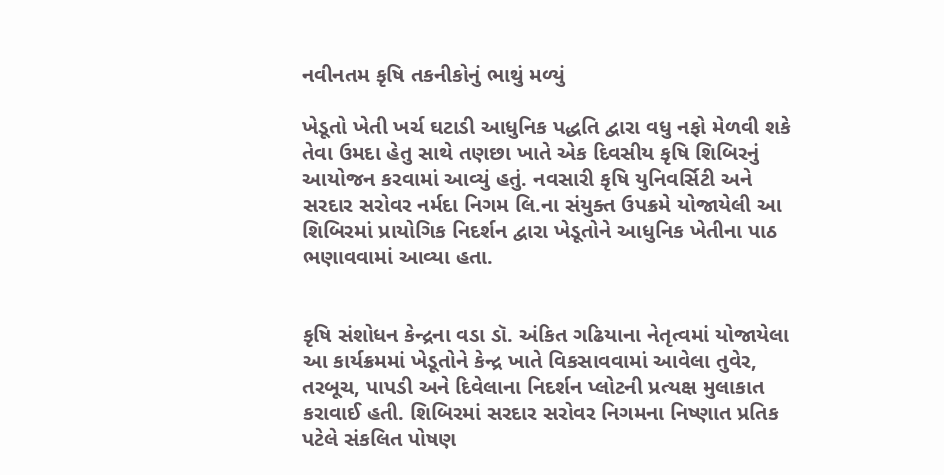નવીનતમ કૃષિ તકનીકોનું ભાથું મળ્યું

ખેડૂતો ખેતી ખર્ચ ઘટાડી આધુનિક પદ્ધતિ દ્વારા વધુ નફો મેળવી શકે તેવા ઉમદા હેતુ સાથે તણછા ખાતે એક દિવસીય કૃષિ શિબિરનું આયોજન કરવામાં આવ્યું હતું. નવસારી કૃષિ યુનિવર્સિટી અને સરદાર સરોવર નર્મદા નિગમ લિ.ના સંયુક્ત ઉપક્રમે યોજાયેલી આ શિબિરમાં પ્રાયોગિક નિદર્શન દ્વારા ખેડૂતોને આધુનિક ખેતીના પાઠ ભણાવવામાં આવ્યા હતા.


કૃષિ સંશોધન કેન્દ્રના વડા ડૉ. અંકિત ગઢિયાના નેતૃત્વમાં યોજાયેલા આ કાર્યક્રમમાં ખેડૂતોને કેન્દ્ર ખાતે વિકસાવવામાં આવેલા તુવેર, તરબૂચ, પાપડી અને દિવેલાના નિદર્શન પ્લોટની પ્રત્યક્ષ મુલાકાત કરાવાઈ હતી. શિબિરમાં સરદાર સરોવર નિગમના નિષ્ણાત પ્રતિક પટેલે સંકલિત પોષણ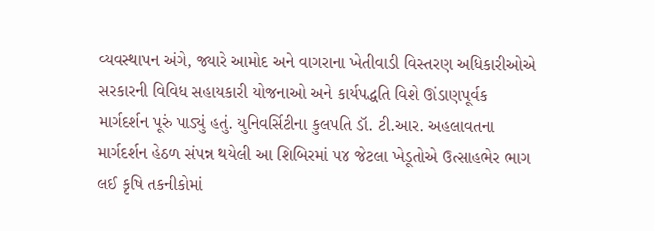વ્યવસ્થાપન અંગે, જ્યારે આમોદ અને વાગરાના ખેતીવાડી વિસ્તરણ અધિકારીઓએ સરકારની વિવિધ સહાયકારી યોજનાઓ અને કાર્યપદ્ધતિ વિશે ઊંડાણપૂર્વક માર્ગદર્શન પૂરું પાડ્યું હતું. યુનિવર્સિટીના કુલપતિ ડૉ. ટી.આર. અહલાવતના માર્ગદર્શન હેઠળ સંપન્ન થયેલી આ શિબિરમાં ૫૪ જેટલા ખેડૂતોએ ઉત્સાહભેર ભાગ લઈ કૃષિ તકનીકોમાં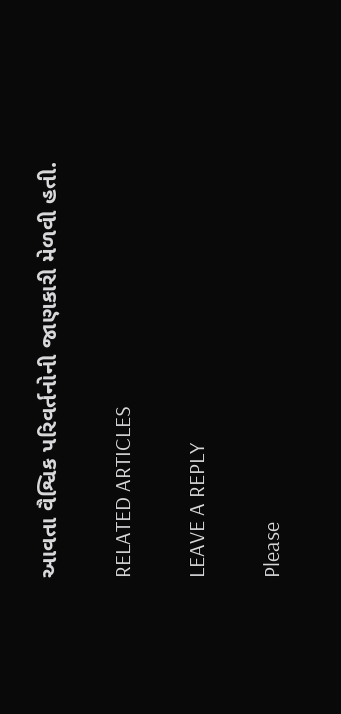આવતા વૈશ્વિક પરિવર્તનોની જાણકારી મેળવી હતી.

RELATED ARTICLES

LEAVE A REPLY

Please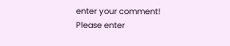enter your comment!
Please enter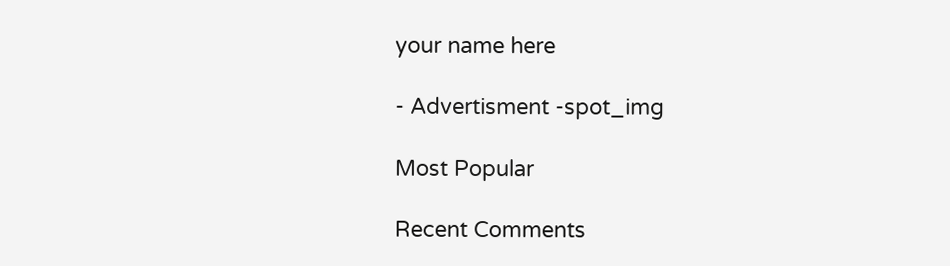your name here

- Advertisment -spot_img

Most Popular

Recent Comments